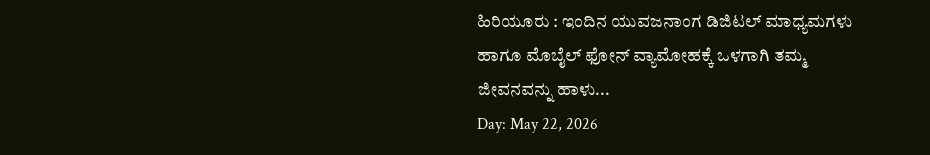ಹಿರಿಯೂರು : ಇಂದಿನ ಯುವಜನಾಂಗ ಡಿಜಿಟಲ್ ಮಾಧ್ಯಮಗಳು ಹಾಗೂ ಮೊಬೈಲ್ ಫೋನ್ ವ್ಯಾಮೋಹಕ್ಕೆ ಒಳಗಾಗಿ ತಮ್ಮ ಜೀವನವನ್ನು ಹಾಳು...
Day: May 22, 2026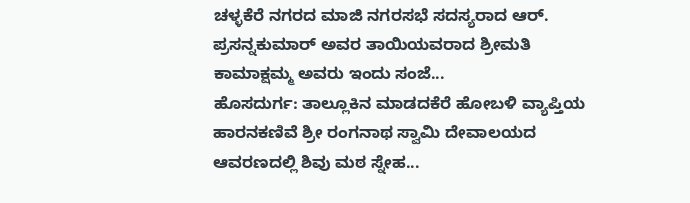ಚಳ್ಳಕೆರೆ ನಗರದ ಮಾಜಿ ನಗರಸಭೆ ಸದಸ್ಯರಾದ ಆರ್. ಪ್ರಸನ್ನಕುಮಾರ್ ಅವರ ತಾಯಿಯವರಾದ ಶ್ರೀಮತಿ ಕಾಮಾಕ್ಷಮ್ಮ ಅವರು ಇಂದು ಸಂಜೆ...
ಹೊಸದುರ್ಗ: ತಾಲ್ಲೂಕಿನ ಮಾಡದಕೆರೆ ಹೋಬಳಿ ವ್ಯಾಪ್ತಿಯ ಹಾರನಕಣಿವೆ ಶ್ರೀ ರಂಗನಾಥ ಸ್ವಾಮಿ ದೇವಾಲಯದ ಆವರಣದಲ್ಲಿ ಶಿವು ಮಠ ಸ್ನೇಹ...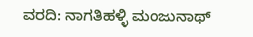ವರದಿ: ನಾಗತಿಹಳ್ಳಿ ಮಂಜುನಾಥ್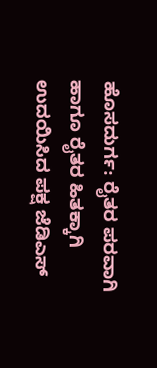ಹೊಸದುರ್ಗ: ರೈತರ ಪರವಾಗಿ ಹಾಗೂ ರೈತರ ಹಿತಕ್ಕಾಗಿ ಉದಯಿಸಿದ ಪಕ್ಷ ಜೆಡಿಎಸ್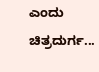ಎಂದು ಚಿತ್ರದುರ್ಗ...